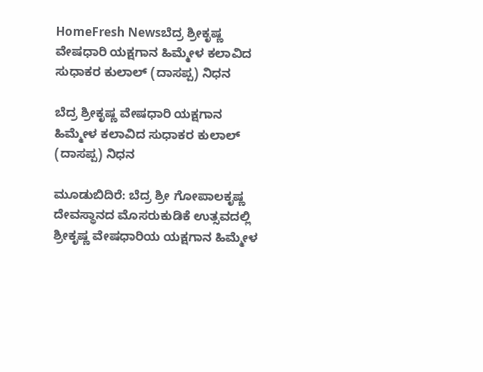HomeFresh Newsಬೆದ್ರ ಶ್ರೀಕೃಷ್ಣ ವೇಷಧಾರಿ ಯಕ್ಷಗಾನ ಹಿಮ್ಮೇಳ ಕಲಾವಿದ ಸುಧಾಕರ ಕುಲಾಲ್ (ದಾಸಪ್ಪ) ನಿಧನ

ಬೆದ್ರ ಶ್ರೀಕೃಷ್ಣ ವೇಷಧಾರಿ ಯಕ್ಷಗಾನ ಹಿಮ್ಮೇಳ ಕಲಾವಿದ ಸುಧಾಕರ ಕುಲಾಲ್ (ದಾಸಪ್ಪ) ನಿಧನ

ಮೂಡುಬಿದಿರೆ: ಬೆದ್ರ ಶ್ರೀ ಗೋಪಾಲಕೃಷ್ಣ ದೇವಸ್ಥಾನದ ಮೊಸರುಕುಡಿಕೆ ಉತ್ಸವದಲ್ಲಿ ಶ್ರೀಕೃಷ್ಣ ವೇಷಧಾರಿಯ ಯಕ್ಷಗಾನ ಹಿಮ್ಮೇಳ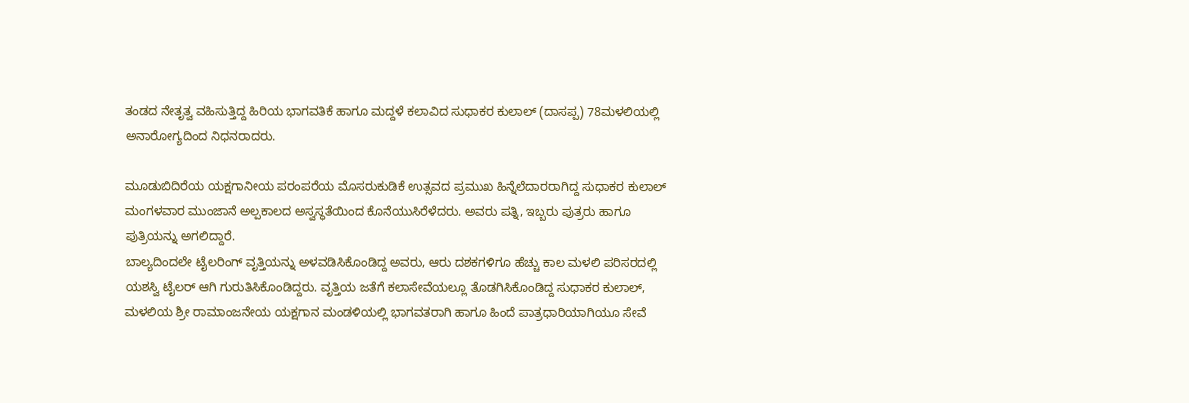ತಂಡದ ನೇತೃತ್ವ ವಹಿಸುತ್ತಿದ್ದ ಹಿರಿಯ ಭಾಗವತಿಕೆ ಹಾಗೂ ಮದ್ದಳೆ ಕಲಾವಿದ ಸುಧಾಕರ ಕುಲಾಲ್ (ದಾಸಪ್ಪ) 78ಮಳಲಿಯಲ್ಲಿ ಅನಾರೋಗ್ಯದಿಂದ ನಿಧನರಾದರು.

ಮೂಡುಬಿದಿರೆಯ ಯಕ್ಷಗಾನೀಯ ಪರಂಪರೆಯ ಮೊಸರುಕುಡಿಕೆ ಉತ್ಸವದ ಪ್ರಮುಖ ಹಿನ್ನೆಲೆದಾರರಾಗಿದ್ದ ಸುಧಾಕರ ಕುಲಾಲ್ ಮಂಗಳವಾರ ಮುಂಜಾನೆ ಅಲ್ಪಕಾಲದ ಅಸ್ವಸ್ಥತೆಯಿಂದ ಕೊನೆಯುಸಿರೆಳೆದರು. ಅವರು ಪತ್ನಿ, ಇಬ್ಬರು ಪುತ್ರರು ಹಾಗೂ
ಪುತ್ರಿಯನ್ನು ಅಗಲಿದ್ದಾರೆ.
ಬಾಲ್ಯದಿಂದಲೇ ಟೈಲರಿಂಗ್ ವೃತ್ತಿಯನ್ನು ಅಳವಡಿಸಿಕೊಂಡಿದ್ದ ಅವರು, ಆರು ದಶಕಗಳಿಗೂ ಹೆಚ್ಚು ಕಾಲ ಮಳಲಿ ಪರಿಸರದಲ್ಲಿ ಯಶಸ್ವಿ ಟೈಲರ್‌ ಆಗಿ ಗುರುತಿಸಿಕೊಂಡಿದ್ದರು. ವೃತ್ತಿಯ ಜತೆಗೆ ಕಲಾಸೇವೆಯಲ್ಲೂ ತೊಡಗಿಸಿಕೊಂಡಿದ್ದ ಸುಧಾಕರ ಕುಲಾಲ್, ಮಳಲಿಯ ಶ್ರೀ ರಾಮಾಂಜನೇಯ ಯಕ್ಷಗಾನ ಮಂಡಳಿಯಲ್ಲಿ ಭಾಗವತರಾಗಿ ಹಾಗೂ ಹಿಂದೆ ಪಾತ್ರಧಾರಿಯಾಗಿಯೂ ಸೇವೆ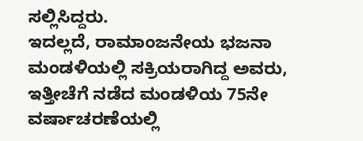ಸಲ್ಲಿಸಿದ್ದರು.
ಇದಲ್ಲದೆ, ರಾಮಾಂಜನೇಯ ಭಜನಾ ಮಂಡಳಿಯಲ್ಲಿ ಸಕ್ರಿಯರಾಗಿದ್ದ ಅವರು, ಇತ್ತೀಚೆಗೆ ನಡೆದ ಮಂಡಳಿಯ 75ನೇ ವರ್ಷಾಚರಣೆಯಲ್ಲಿ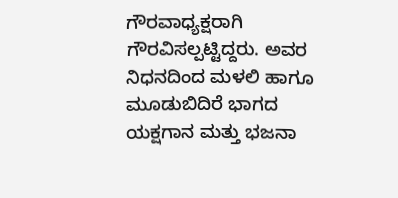ಗೌರವಾಧ್ಯಕ್ಷರಾಗಿ ಗೌರವಿಸಲ್ಪಟ್ಟಿದ್ದರು. ಅವರ ನಿಧನದಿಂದ ಮಳಲಿ ಹಾಗೂ ಮೂಡುಬಿದಿರೆ ಭಾಗದ ಯಕ್ಷಗಾನ ಮತ್ತು ಭಜನಾ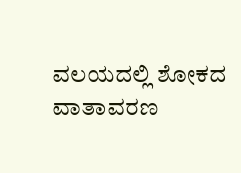ವಲಯದಲ್ಲಿ ಶೋಕದ ವಾತಾವರಣ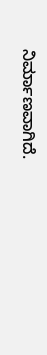ನಿರ್ಮಾಣವಾಗಿದೆ.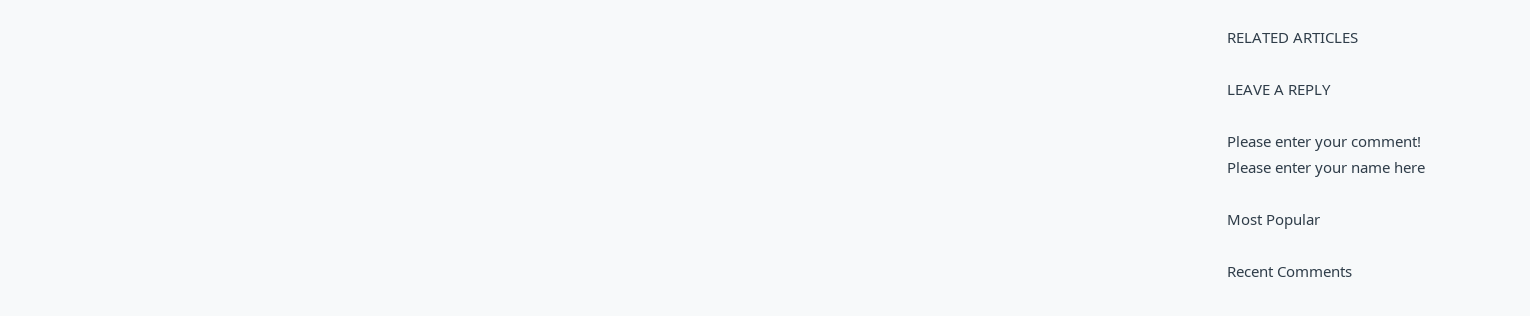RELATED ARTICLES

LEAVE A REPLY

Please enter your comment!
Please enter your name here

Most Popular

Recent Comments